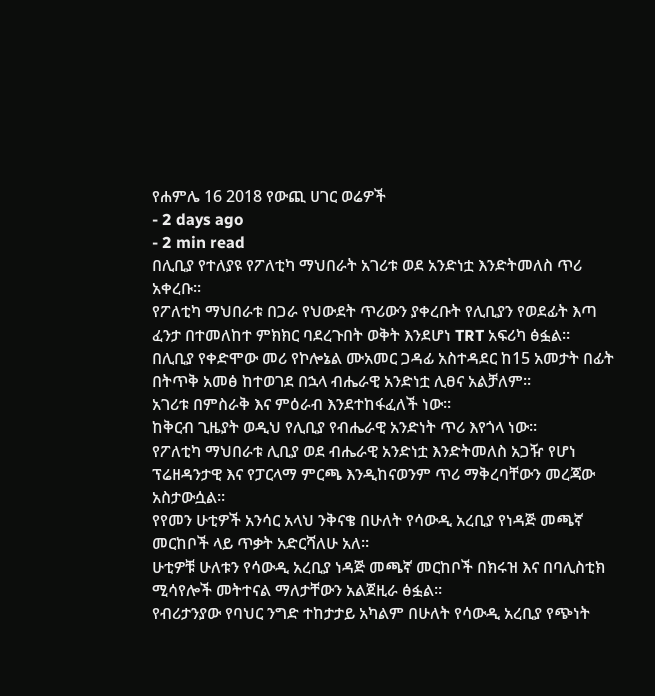የሐምሌ 16 2018 የውጪ ሀገር ወሬዎች
- 2 days ago
- 2 min read
በሊቢያ የተለያዩ የፖለቲካ ማህበራት አገሪቱ ወደ አንድነቷ እንድትመለስ ጥሪ አቀረቡ፡፡
የፖለቲካ ማህበራቱ በጋራ የህውደት ጥሪውን ያቀረቡት የሊቢያን የወደፊት እጣ ፈንታ በተመለከተ ምክክር ባደረጉበት ወቅት እንደሆነ TRT አፍሪካ ፅፏል፡፡
በሊቢያ የቀድሞው መሪ የኮሎኔል ሙአመር ጋዳፊ አስተዳደር ከ15 አመታት በፊት በትጥቅ አመፅ ከተወገደ በኋላ ብሔራዊ አንድነቷ ሊፀና አልቻለም፡፡
አገሪቱ በምስራቅ እና ምዕራብ እንደተከፋፈለች ነው፡፡
ከቅርብ ጊዜያት ወዲህ የሊቢያ የብሔራዊ አንድነት ጥሪ እየጎላ ነው፡፡
የፖለቲካ ማህበራቱ ሊቢያ ወደ ብሔራዊ አንድነቷ እንድትመለስ አጋዥ የሆነ ፕሬዘዳንታዊ እና የፓርላማ ምርጫ እንዲከናወንም ጥሪ ማቅረባቸውን መረጃው አስታውሷል፡፡
የየመን ሁቲዎች አንሳር አላህ ንቅናቄ በሁለት የሳውዲ አረቢያ የነዳጅ መጫኛ መርከቦች ላይ ጥቃት አድርሻለሁ አለ፡፡
ሁቲዎቹ ሁለቱን የሳውዲ አረቢያ ነዳጅ መጫኛ መርከቦች በክሩዝ እና በባሊስቲክ ሚሳየሎች መትተናል ማለታቸውን አልጀዚራ ፅፏል፡፡
የብሪታንያው የባህር ንግድ ተከታታይ አካልም በሁለት የሳውዲ አረቢያ የጭነት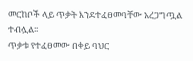መርከቦች ላይ ጥቃት እንደተፈፀመባቸው አረጋግጧል ተብሏል፡፡
ጥቃቱ የተፈፀመው በቀይ ባህር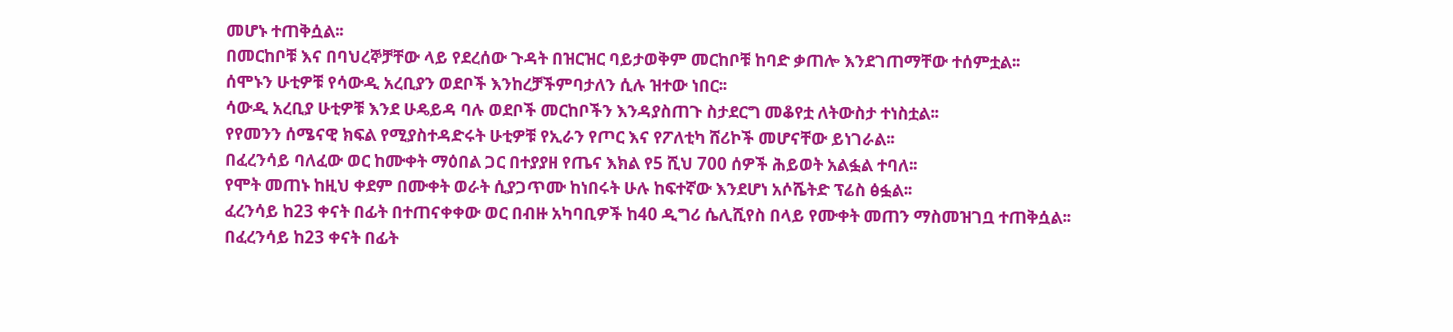መሆኑ ተጠቅሷል፡፡
በመርከቦቹ እና በባህረኞቻቸው ላይ የደረሰው ጉዳት በዝርዝር ባይታወቅም መርከቦቹ ከባድ ቃጠሎ እንደገጠማቸው ተሰምቷል፡፡
ሰሞኑን ሁቲዎቹ የሳውዲ አረቢያን ወደቦች እንከረቻችምባታለን ሲሉ ዝተው ነበር፡፡
ሳውዲ አረቢያ ሁቲዎቹ እንደ ሁዴይዳ ባሉ ወደቦች መርከቦችን እንዳያስጠጉ ስታደርግ መቆየቷ ለትውስታ ተነስቷል፡፡
የየመንን ሰሜናዊ ክፍል የሚያስተዳድሩት ሁቲዎቹ የኢራን የጦር እና የፖለቲካ ሸሪኮች መሆናቸው ይነገራል፡፡
በፈረንሳይ ባለፈው ወር ከሙቀት ማዕበል ጋር በተያያዘ የጤና እክል የ5 ሺህ 700 ሰዎች ሕይወት አልፏል ተባለ፡፡
የሞት መጠኑ ከዚህ ቀደም በሙቀት ወራት ሲያጋጥሙ ከነበሩት ሁሉ ከፍተኛው እንደሆነ አሶሼትድ ፕሬስ ፅፏል፡፡
ፈረንሳይ ከ23 ቀናት በፊት በተጠናቀቀው ወር በብዙ አካባቢዎች ከ40 ዲግሪ ሴሊሺየስ በላይ የሙቀት መጠን ማስመዝገቧ ተጠቅሷል፡፡
በፈረንሳይ ከ23 ቀናት በፊት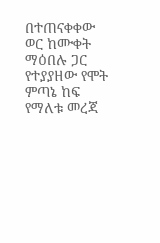በተጠናቀቀው ወር ከሙቀት ማዕበሉ ጋር የተያያዘው የሞት ምጣኔ ከፍ የማለቱ መረጃ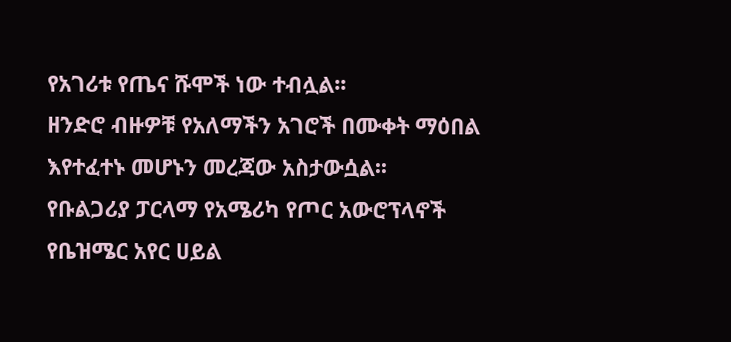የአገሪቱ የጤና ሹሞች ነው ተብሏል፡፡
ዘንድሮ ብዙዎቹ የአለማችን አገሮች በሙቀት ማዕበል እየተፈተኑ መሆኑን መረጃው አስታውሷል፡፡
የቡልጋሪያ ፓርላማ የአሜሪካ የጦር አውሮፕላኖች የቤዝሜር አየር ሀይል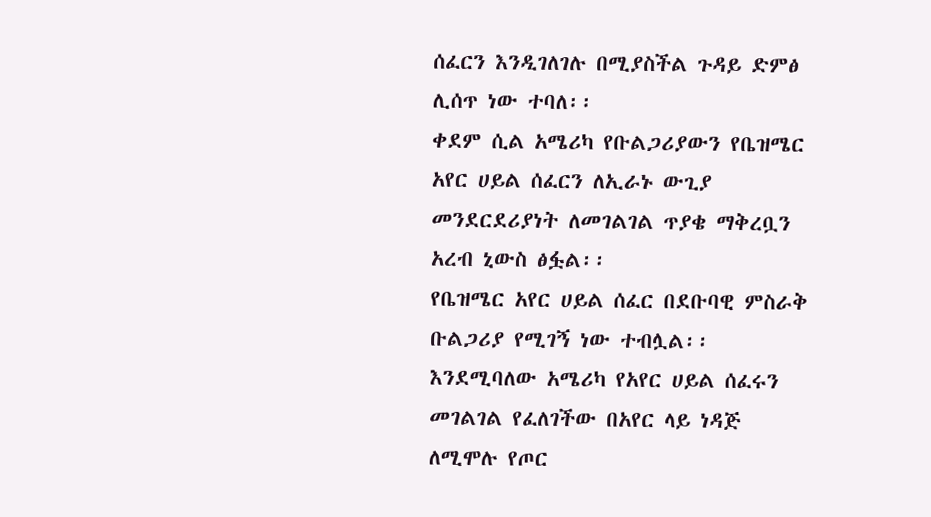ሰፈርን እንዲገለገሉ በሚያስችል ጉዳይ ድምፅ ሊሰጥ ነው ተባለ፡፡
ቀደም ሲል አሜሪካ የቡልጋሪያውን የቤዝሜር አየር ሀይል ሰፈርን ለኢራኑ ውጊያ መንደርደሪያነት ለመገልገል ጥያቄ ማቅረቧን አረብ ኒውስ ፅፏል፡፡
የቤዝሜር አየር ሀይል ሰፈር በደቡባዊ ምስራቅ ቡልጋሪያ የሚገኝ ነው ተብሏል፡፡
እንደሚባለው አሜሪካ የአየር ሀይል ሰፈሩን መገልገል የፈለገችው በአየር ላይ ነዳጅ ለሚሞሉ የጦር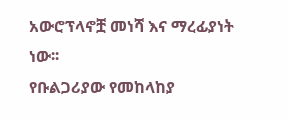አውሮፕላኖቿ መነሻ እና ማረፊያነት ነው፡፡
የቡልጋሪያው የመከላከያ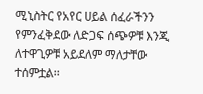ሚኒስትር የአየር ሀይል ሰፈራችንን የምንፈቅደው ለድጋፍ ሰጭዎቹ እንጂ ለተዋጊዎቹ አይደለም ማለታቸው ተሰምቷል፡፡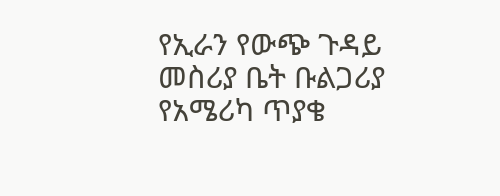የኢራን የውጭ ጉዳይ መስሪያ ቤት ቡልጋሪያ የአሜሪካ ጥያቄ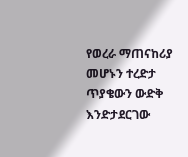የወረራ ማጠናከሪያ መሆኑን ተረድታ ጥያቄውን ውድቅ እንድታደርገው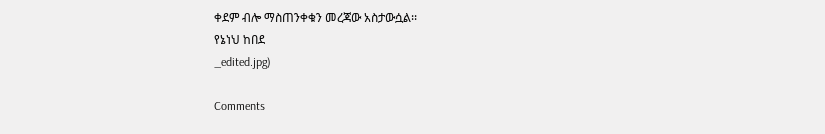ቀደም ብሎ ማስጠንቀቁን መረጃው አስታውሷል፡፡
የኔነህ ከበደ
_edited.jpg)

Comments